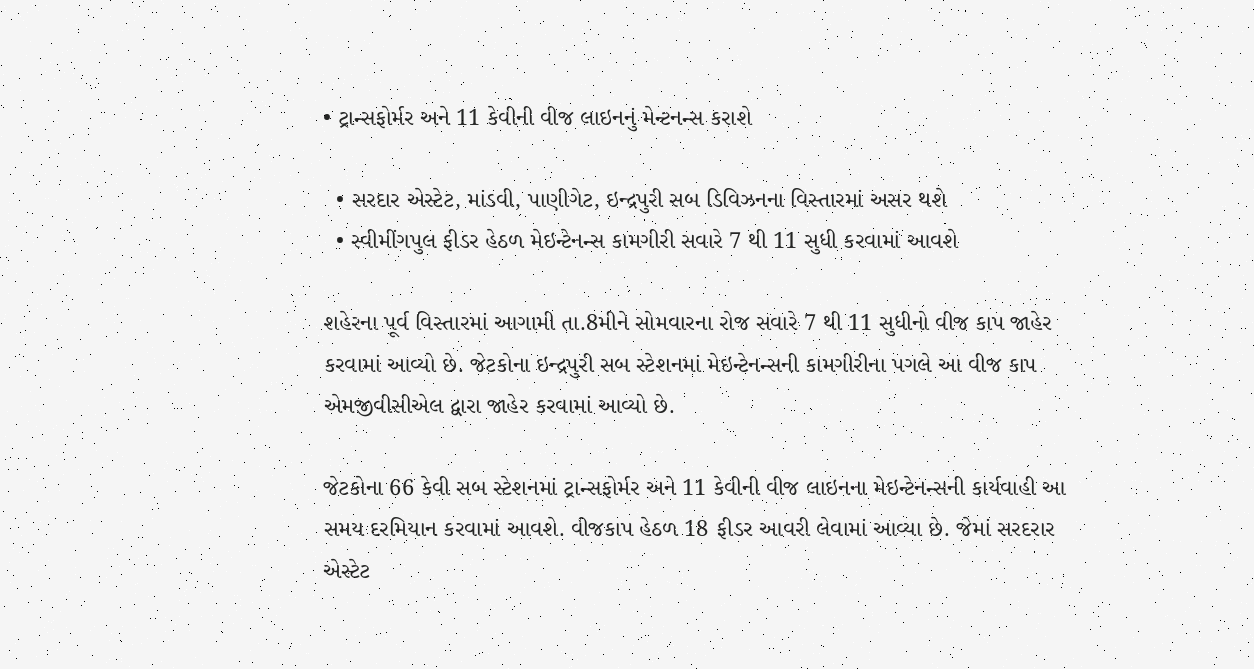• ટ્રાન્સફોર્મર અને 11 કેવીની વીજ લાઇનનું મેન્ટનન્સ કરાશે

  • સરદાર એસ્ટેટ, માંડવી, પાણીગેટ, ઇન્દ્રપુરી સબ ડિવિઝનના વિસ્તારમાં અસર થશે
  • સ્વીમીંગપુલ ફીડર હેઠળ મેઇન્ટેનન્સ કામગીરી સવારે 7 થી 11 સુધી કરવામાં આવશે

શહેરના પૂર્વ વિસ્તારમાં આગામી તા.8મીને સોમવારના રોજ સવારે 7 થી 11 સુધીનો વીજ કાપ જાહેર કરવામાં આવ્યો છે. જેટકોના ઇન્દ્રપુરી સબ સ્ટેશનમાં મેઇન્ટેનન્સની કામગીરીના પગલે આ વીજ કાપ એમજીવીસીએલ દ્વારા જાહેર કરવામાં આવ્યો છે.

જેટકોના 66 કેવી સબ સ્ટેશનમાં ટ્રાન્સફોર્મર અને 11 કેવીની વીજ લાઇનના મેઇન્ટેનન્સની કાર્યવાહી આ સમય દરમિયાન કરવામાં આવશે. વીજકાપ હેઠળ 18 ફીડર આવરી લેવામાં આવ્યા છે. જેમાં સરદરાર એસ્ટેટ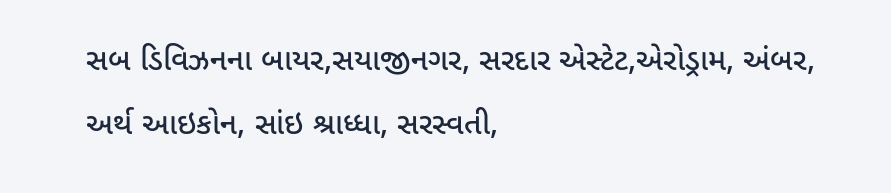સબ ડિવિઝનના બાયર,સયાજીનગર, સરદાર એસ્ટેટ,એરોડ્રામ, અંબર, અર્થ આઇકોન, સાંઇ શ્રાધ્ધા, સરસ્વતી,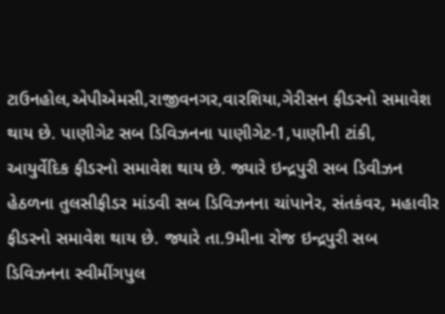ટાઉનહોલ,એપીએમસી,રાજીવનગર,વારશિયા,ગેરીસન ફીડરનો સમાવેશ થાય છે. પાણીગેટ સબ ડિવિઝનના પાણીગેટ-1,પાણીની ટાંકી, આયુર્વેદિક ફીડરનો સમાવેશ થાય છે. જ્યારે ઇન્દ્રપુરી સબ ડિવીઝન હેઠળના તુલસીફીડર માંડવી સબ ડિવિઝનના ચાંપાનેર, સંતકંવર, મહાવીર ફીડરનો સમાવેશ થાય છે. જ્યારે તા.9મીના રોજ ઇન્દ્રપુરી સબ ડિવિઝનના સ્વીમીંગપુલ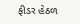ફીડર હેઠળ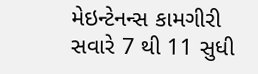મેઇન્ટેનન્સ કામગીરી સવારે 7 થી 11 સુધી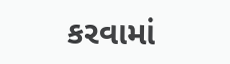કરવામાં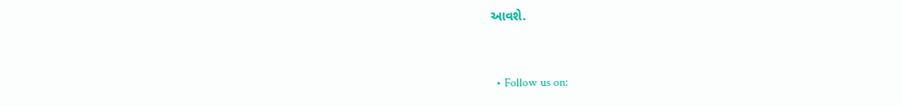આવશે.


  • Follow us on: